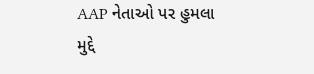AAP નેતાઓ પર હુમલા મુદ્દે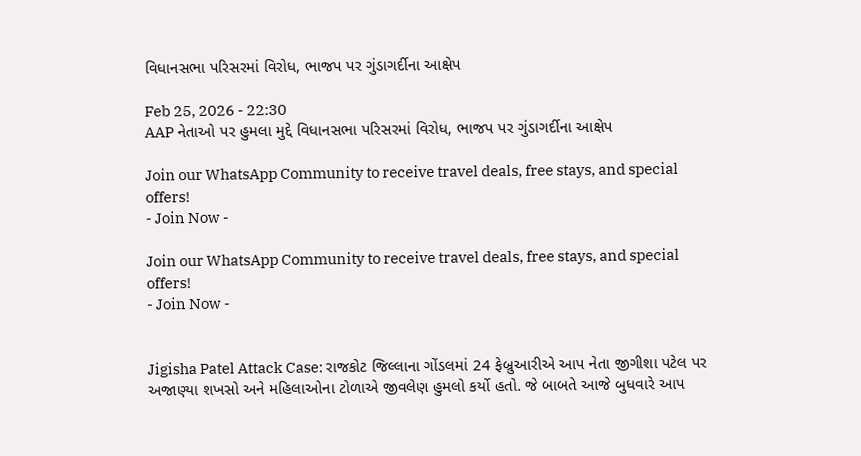વિધાનસભા પરિસરમાં વિરોધ, ભાજપ પર ગુંડાગર્દીના આક્ષેપ

Feb 25, 2026 - 22:30
AAP નેતાઓ પર હુમલા મુદ્દે વિધાનસભા પરિસરમાં વિરોધ, ભાજપ પર ગુંડાગર્દીના આક્ષેપ

Join our WhatsApp Community to receive travel deals, free stays, and special offers!
- Join Now -

Join our WhatsApp Community to receive travel deals, free stays, and special offers!
- Join Now -


Jigisha Patel Attack Case: રાજકોટ જિલ્લાના ગોંડલમાં 24 ફેબ્રુઆરીએ આપ નેતા જીગીશા પટેલ પર અજાણ્યા શખસો અને મહિલાઓના ટોળાએ જીવલેણ હુમલો કર્યો હતો. જે બાબતે આજે બુધવારે આપ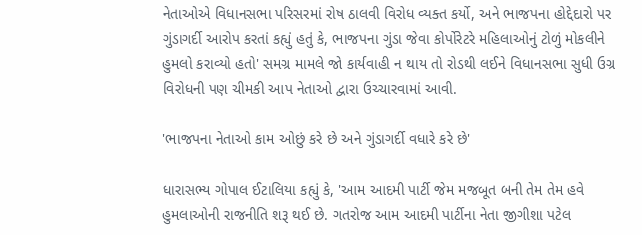નેતાઓએ વિધાનસભા પરિસરમાં રોષ ઠાલવી વિરોધ વ્યક્ત કર્યો, અને ભાજપના હોદ્દેદારો પર ગુંડાગર્દી આરોપ કરતાં કહ્યું હતું કે, ભાજપના ગુંડા જેવા કોર્પોરેટરે મહિલાઓનું ટોળું મોકલીને હુમલો કરાવ્યો હતો' સમગ્ર મામલે જો કાર્યવાહી ન થાય તો રોડથી લઈને વિધાનસભા સુધી ઉગ્ર વિરોધની પણ ચીમકી આપ નેતાઓ દ્વારા ઉચ્ચારવામાં આવી.

'ભાજપના નેતાઓ કામ ઓછું કરે છે અને ગુંડાગર્દી વધારે કરે છે'

ધારાસભ્ય ગોપાલ ઈટાલિયા કહ્યું કે, 'આમ આદમી પાર્ટી જેમ મજબૂત બની તેમ તેમ હવે હુમલાઓની રાજનીતિ શરૂ થઈ છે. ગતરોજ આમ આદમી પાર્ટીના નેતા જીગીશા પટેલ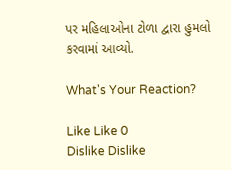પર મહિલાઓના ટોળા દ્વારા હુમલો કરવામાં આવ્યો.

What's Your Reaction?

Like Like 0
Dislike Dislike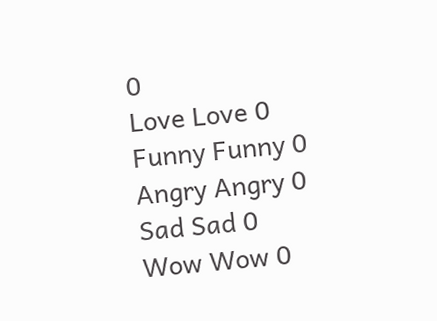0
Love Love 0
Funny Funny 0
Angry Angry 0
Sad Sad 0
Wow Wow 0